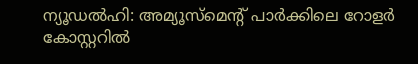ന്യൂഡൽഹി: അമ്യൂസ്മെന്റ് പാർക്കിലെ റോളർ കോസ്റ്ററിൽ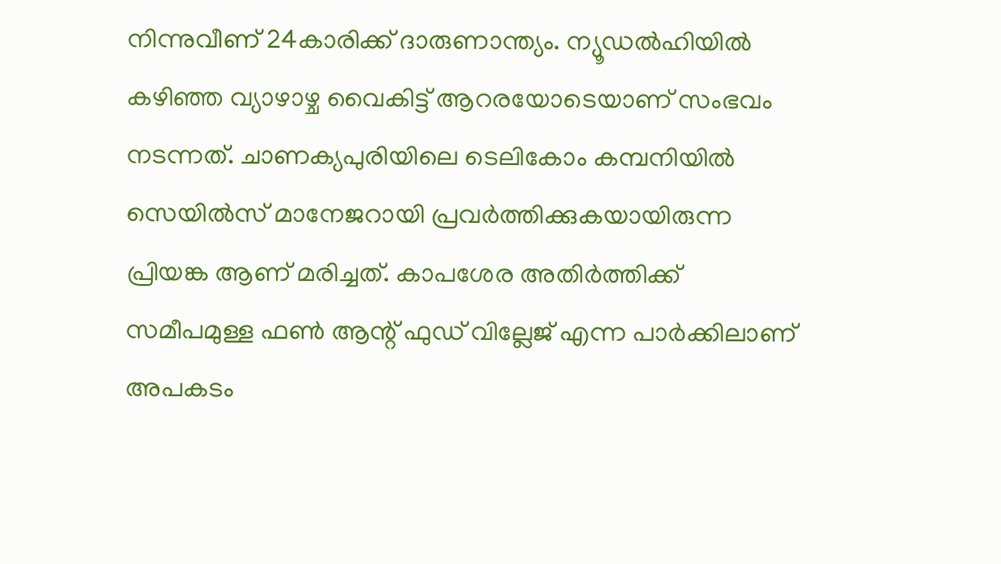നിന്നുവീണ് 24കാരിക്ക് ദാരുണാന്ത്യം. ന്യൂഡൽഹിയിൽ കഴിഞ്ഞ വ്യാഴാഴ്ച വൈകിട്ട് ആറരയോടെയാണ് സംഭവം നടന്നത്. ചാണക്യപുരിയിലെ ടെലികോം കമ്പനിയിൽ സെയിൽസ് മാനേജറായി പ്രവർത്തിക്കുകയായിരുന്ന പ്രിയങ്ക ആണ് മരിച്ചത്. കാപശേര അതിർത്തിക്ക് സമീപമുള്ള ഫൺ ആന്റ് ഫുഡ് വില്ലേജ് എന്ന പാർക്കിലാണ് അപകടം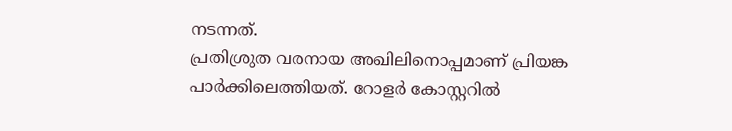നടന്നത്.
പ്രതിശ്രുത വരനായ അഖിലിനൊപ്പമാണ് പ്രിയങ്ക പാർക്കിലെത്തിയത്. റോളർ കോസ്റ്ററിൽ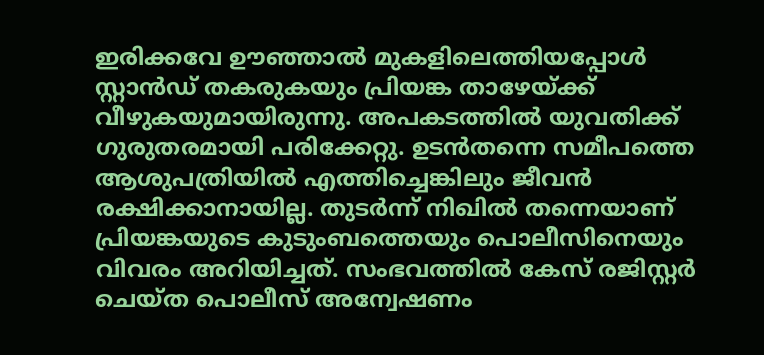ഇരിക്കവേ ഊഞ്ഞാൽ മുകളിലെത്തിയപ്പോൾ സ്റ്റാൻഡ് തകരുകയും പ്രിയങ്ക താഴേയ്ക്ക് വീഴുകയുമായിരുന്നു. അപകടത്തിൽ യുവതിക്ക് ഗുരുതരമായി പരിക്കേറ്റു. ഉടൻതന്നെ സമീപത്തെ ആശുപത്രിയിൽ എത്തിച്ചെങ്കിലും ജീവൻ രക്ഷിക്കാനായില്ല. തുടർന്ന് നിഖിൽ തന്നെയാണ് പ്രിയങ്കയുടെ കുടുംബത്തെയും പൊലീസിനെയും വിവരം അറിയിച്ചത്. സംഭവത്തിൽ കേസ് രജിസ്റ്റർ ചെയ്ത പൊലീസ് അന്വേഷണം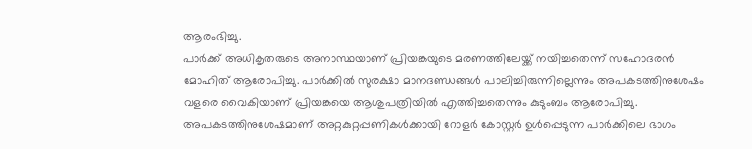ആരംഭിച്ചു.
പാർക്ക് അധികൃതരുടെ അനാസ്ഥയാണ് പ്രിയങ്കയുടെ മരണത്തിലേയ്ക്ക് നയിച്ചതെന്ന് സഹോദരൻ മോഹിത് ആരോപിച്ചു. പാർക്കിൽ സുരക്ഷാ മാനദണ്ഡങ്ങൾ പാലിച്ചിരുന്നില്ലെന്നും അപകടത്തിനുശേഷം വളരെ വൈകിയാണ് പ്രിയങ്കയെ ആശുപത്രിയിൽ എത്തിച്ചതെന്നും കുടുംബം ആരോപിച്ചു. അപകടത്തിനുശേഷമാണ് അറ്റകുറ്റപ്പണികൾക്കായി റോളർ കോസ്റ്റർ ഉൾപ്പെടുന്ന പാർക്കിലെ ഭാഗം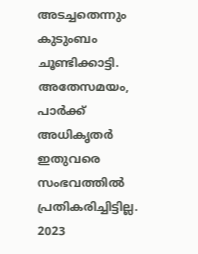അടച്ചതെന്നും കുടുംബം ചൂണ്ടിക്കാട്ടി. അതേസമയം, പാർക്ക് അധികൃതർ ഇതുവരെ സംഭവത്തിൽ പ്രതികരിച്ചിട്ടില്ല. 2023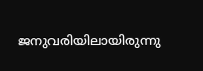ജനുവരിയിലായിരുന്നു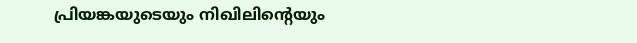പ്രിയങ്കയുടെയും നിഖിലിന്റെയും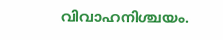വിവാഹനിശ്ചയം.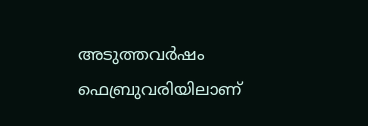അടുത്തവർഷം ഫെബ്രുവരിയിലാണ്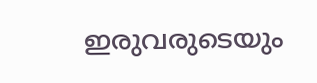ഇരുവരുടെയും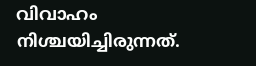വിവാഹം നിശ്ചയിച്ചിരുന്നത്.